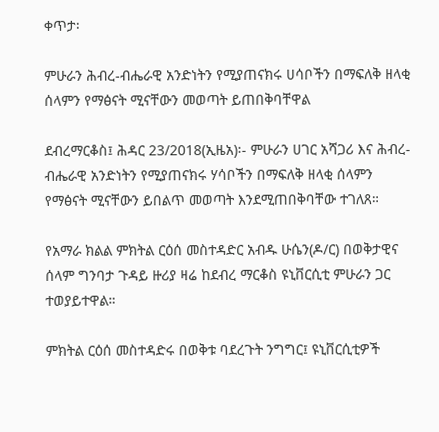ቀጥታ፡

ምሁራን ሕብረ-ብሔራዊ አንድነትን የሚያጠናክሩ ሀሳቦችን በማፍለቅ ዘላቂ ሰላምን የማፅናት ሚናቸውን መወጣት ይጠበቅባቸዋል

ደብረማርቆስ፤ ሕዳር 23/2018(ኢዜአ)፡- ምሁራን ሀገር አሻጋሪ እና ሕብረ-ብሔራዊ አንድነትን የሚያጠናክሩ ሃሳቦችን በማፍለቅ ዘላቂ ሰላምን የማፅናት ሚናቸውን ይበልጥ መወጣት እንደሚጠበቅባቸው ተገለጸ።

የአማራ ክልል ምክትል ርዕሰ መስተዳድር አብዱ ሁሴን(ዶ/ር) በወቅታዊና ሰላም ግንባታ ጉዳይ ዙሪያ ዛሬ ከደብረ ማርቆስ ዩኒቨርሲቲ ምሁራን ጋር ተወያይተዋል።

ምክትል ርዕሰ መስተዳድሩ በወቅቱ ባደረጉት ንግግር፤ ዩኒቨርሲቲዎች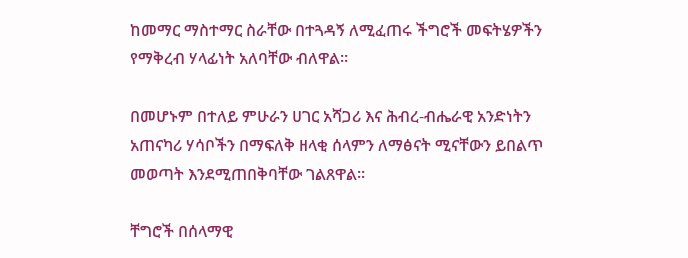ከመማር ማስተማር ስራቸው በተጓዳኝ ለሚፈጠሩ ችግሮች መፍትሄዎችን የማቅረብ ሃላፊነት አለባቸው ብለዋል።

በመሆኑም በተለይ ምሁራን ሀገር አሻጋሪ እና ሕብረ-ብሔራዊ አንድነትን አጠናካሪ ሃሳቦችን በማፍለቅ ዘላቂ ሰላምን ለማፅናት ሚናቸውን ይበልጥ መወጣት እንደሚጠበቅባቸው ገልጸዋል።

ቸግሮች በሰላማዊ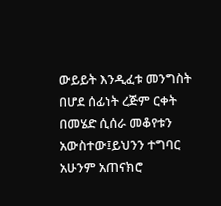ውይይት እንዲፈቱ መንግስት በሆደ ሰፊነት ረጅም ርቀት በመሄድ ሲሰራ መቆየቱን አውስተው፤ይህንን ተግባር አሁንም አጠናክሮ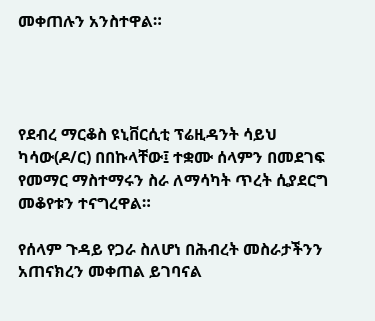መቀጠሉን አንስተዋል።




የደብረ ማርቆስ ዩኒቨርሲቲ ፕሬዚዳንት ሳይህ ካሳው(ዶ/ር) በበኩላቸው፤ ተቋሙ ሰላምን በመደገፍ የመማር ማስተማሩን ስራ ለማሳካት ጥረት ሲያደርግ መቆየቱን ተናግረዋል።

የሰላም ጉዳይ የጋራ ስለሆነ በሕብረት መስራታችንን አጠናክረን መቀጠል ይገባናል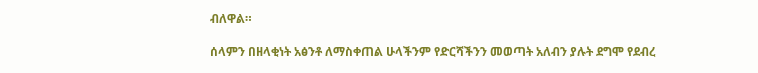ብለዋል።

ሰላምን በዘላቂነት አፅንቶ ለማስቀጠል ሁላችንም የድርሻችንን መወጣት አለብን ያሉት ደግሞ የደብረ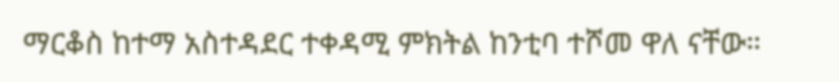ማርቆስ ከተማ አስተዳደር ተቀዳሚ ምክትል ከንቲባ ተሾመ ዋለ ናቸው።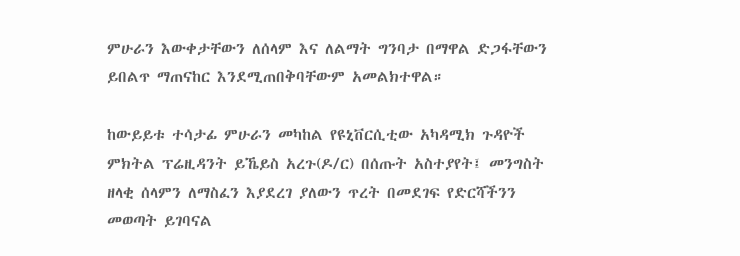ምሁራን እውቀታቸውን ለሰላም እና ለልማት ግንባታ በማዋል ድጋፋቸውን ይበልጥ ማጠናከር እንደሚጠበቅባቸውም አመልክተዋል።

ከውይይቱ ተሳታፊ ምሁራን መካከል የዩኒቨርሲቲው አካዳሚክ ጉዳዮች ምክትል ፕሬዚዳንት ይኼይስ አረጉ(ዶ/ር) በሰጡት አስተያየት፤ መንግስት ዘላቂ ሰላምን ለማስፈን እያደረገ ያለውን ጥረት በመደገፍ የድርሻችንን መወጣት ይገባናል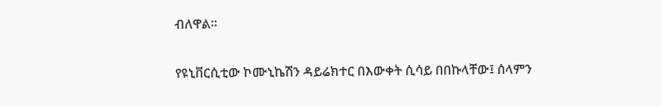ብለዋል።

የዩኒቨርሲቲው ኮሙኒኬሽን ዳይሬክተር በእውቀት ሲሳይ በበኩላቸው፤ ሰላምን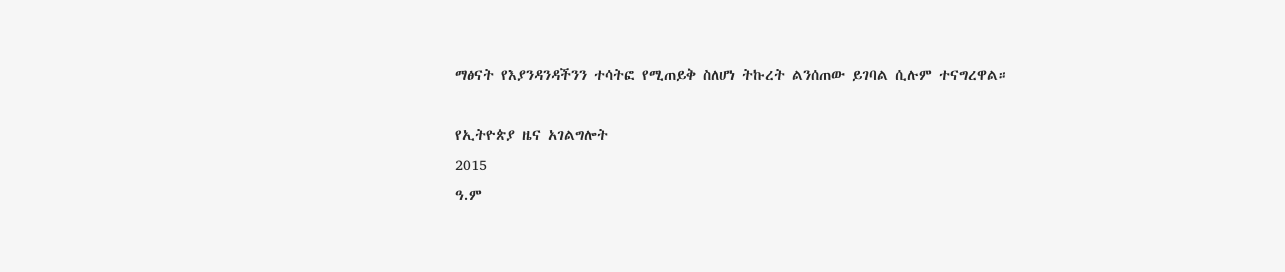ማፅናት የእያንዳንዳችንን ተሳትፎ የሚጠይቅ ስለሆነ ትኩረት ልንሰጠው ይገባል ሲሉም ተናግረዋል።

የኢትዮጵያ ዜና አገልግሎት
2015
ዓ.ም